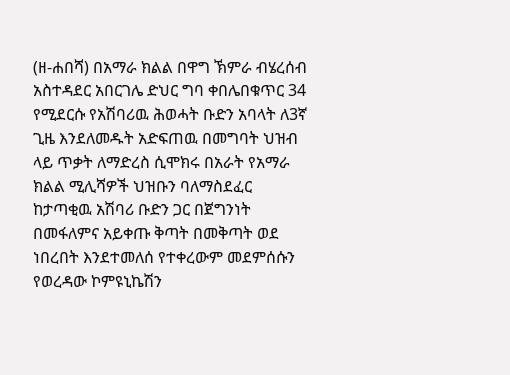(ዘ-ሐበሻ) በአማራ ክልል በዋግ ኽምራ ብሄረሰብ አስተዳደር አበርገሌ ድህር ግባ ቀበሌበቁጥር 34 የሚደርሱ የአሽባሪዉ ሕወሓት ቡድን አባላት ለ3ኛ ጊዜ እንደለመዱት አድፍጠዉ በመግባት ህዝብ ላይ ጥቃት ለማድረስ ሲሞክሩ በአራት የአማራ ክልል ሚሊሻዎች ህዝቡን ባለማስደፈር ከታጣቂዉ አሽባሪ ቡድን ጋር በጀግንነት በመፋለምና አይቀጡ ቅጣት በመቅጣት ወደ ነበረበት እንደተመለሰ የተቀረውም መደምሰሱን የወረዳው ኮምዩኒኬሽን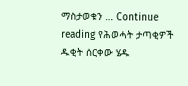ማስታወቁን … Continue reading የሕወሓት ታጣቂዎች ዱቂት ሰርቀው ሄዱ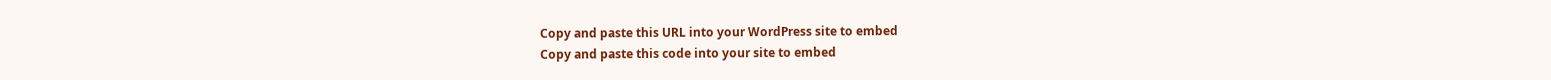Copy and paste this URL into your WordPress site to embed
Copy and paste this code into your site to embed